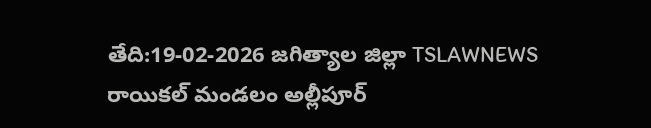తేది:19-02-2026 జగిత్యాల జిల్లా TSLAWNEWS రాయికల్ మండలం అల్లీపూర్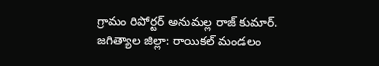గ్రామం రిపోర్టర్ అనుమల్ల రాజ్ కుమార్.
జగిత్యాల జిల్లా: రాయికల్ మండలం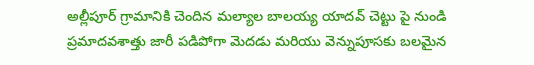అల్లీపూర్ గ్రామానికి చెందిన మల్యాల బాలయ్య యాదవ్ చెట్టు పై నుండి ప్రమాదవశాత్తు జారీ పడిపోగా మెదడు మరియు వెన్నుపూసకు బలమైన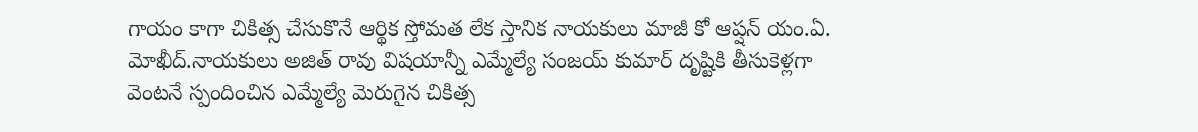గాయం కాగా చికిత్స చేసుకొనే ఆర్థిక స్తోమత లేక స్తానిక నాయకులు మాజీ కో ఆప్షన్ యం.ఏ. మోఖీద్.నాయకులు అజిత్ రావు విషయాన్నీ ఎమ్మేల్యే సంజయ్ కుమార్ దృష్టికి తీసుకెళ్లగా వెంటనే స్పందించిన ఎమ్మేల్యే మెరుగైన చికిత్స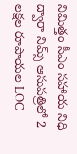నిమిత్తం సీఎం సహాయ నిధి ద్వారా నిమ్స్ ఆసుపత్రిలో 2 లక్షల రూపాయల LOC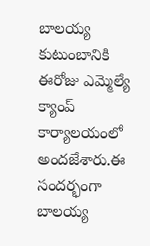బాలయ్య కుటుంబానికి ఈరోజు ఎమ్మెల్యే క్యాంప్ కార్యాలయంలో అందజేశారు.ఈ సందర్భంగా బాలయ్య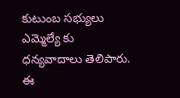కుటుంబ సభ్యులు ఎమ్మెల్యే కు ధన్యవాదాలు తెలిపారు. ఈ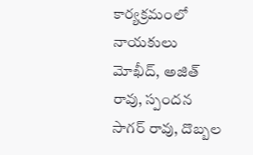కార్యక్రమంలో నాయకులు మోఖీద్, అజిత్ రావు, స్పందన సాగర్ రావు, దొబ్బల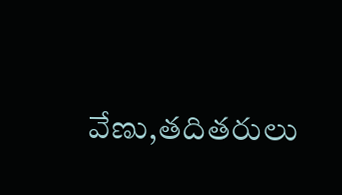వేణు,తదితరులు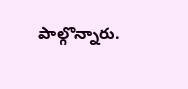పాల్గొన్నారు.